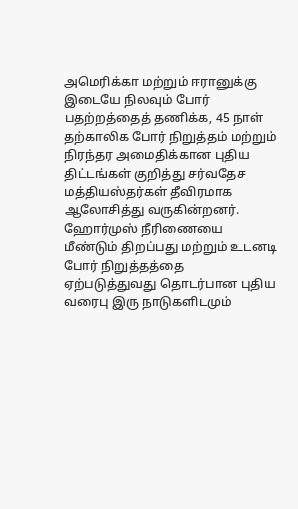அமெரிக்கா மற்றும் ஈரானுக்கு இடையே நிலவும் போர் பதற்றத்தைத் தணிக்க, 45 நாள் தற்காலிக போர் நிறுத்தம் மற்றும் நிரந்தர அமைதிக்கான புதிய திட்டங்கள் குறித்து சர்வதேச மத்தியஸ்தர்கள் தீவிரமாக ஆலோசித்து வருகின்றனர்.
ஹோர்முஸ் நீரிணையை மீண்டும் திறப்பது மற்றும் உடனடி போர் நிறுத்தத்தை ஏற்படுத்துவது தொடர்பான புதிய வரைபு இரு நாடுகளிடமும்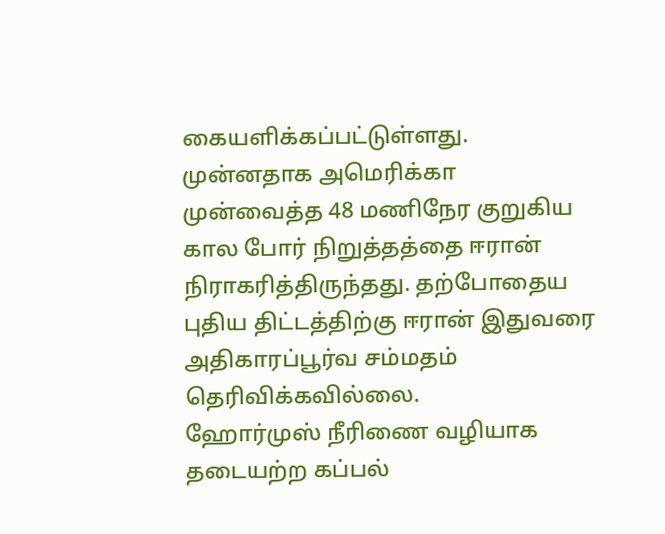கையளிக்கப்பட்டுள்ளது.
முன்னதாக அமெரிக்கா முன்வைத்த 48 மணிநேர குறுகிய கால போர் நிறுத்தத்தை ஈரான் நிராகரித்திருந்தது. தற்போதைய புதிய திட்டத்திற்கு ஈரான் இதுவரை அதிகாரப்பூர்வ சம்மதம் தெரிவிக்கவில்லை.
ஹோர்முஸ் நீரிணை வழியாக தடையற்ற கப்பல்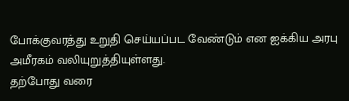போக்குவரத்து உறுதி செய்யப்பட வேண்டும் என ஐக்கிய அரபு அமீரகம் வலியுறுத்தியுள்ளது.
தற்போது வரை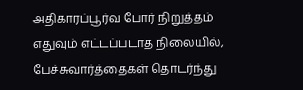அதிகாரப்பூர்வ போர் நிறுத்தம் எதுவும் எட்டப்படாத நிலையில், பேச்சுவார்த்தைகள் தொடர்ந்து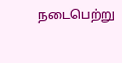நடைபெற்று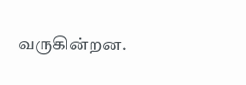வருகின்றன.